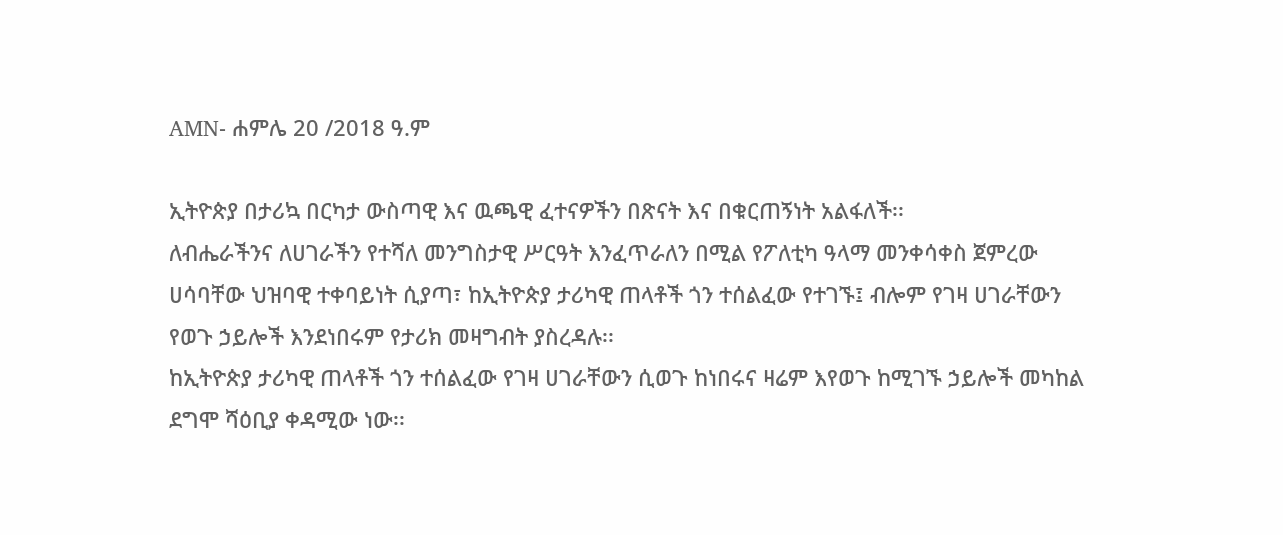AMN- ሐምሌ 20 /2018 ዓ.ም

ኢትዮጵያ በታሪኳ በርካታ ውስጣዊ እና ዉጫዊ ፈተናዎችን በጽናት እና በቁርጠኝነት አልፋለች፡፡
ለብሔራችንና ለሀገራችን የተሻለ መንግስታዊ ሥርዓት እንፈጥራለን በሚል የፖለቲካ ዓላማ መንቀሳቀስ ጀምረው ሀሳባቸው ህዝባዊ ተቀባይነት ሲያጣ፣ ከኢትዮጵያ ታሪካዊ ጠላቶች ጎን ተሰልፈው የተገኙ፤ ብሎም የገዛ ሀገራቸውን የወጉ ኃይሎች እንደነበሩም የታሪክ መዛግብት ያስረዳሉ፡፡
ከኢትዮጵያ ታሪካዊ ጠላቶች ጎን ተሰልፈው የገዛ ሀገራቸውን ሲወጉ ከነበሩና ዛሬም እየወጉ ከሚገኙ ኃይሎች መካከል ደግሞ ሻዕቢያ ቀዳሚው ነው፡፡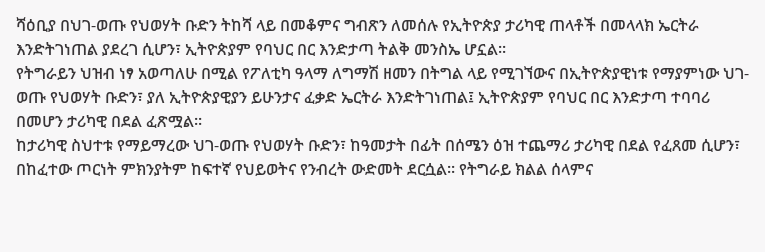ሻዕቢያ በህገ-ወጡ የህወሃት ቡድን ትከሻ ላይ በመቆምና ግብጽን ለመሰሉ የኢትዮጵያ ታሪካዊ ጠላቶች በመላላክ ኤርትራ እንድትገነጠል ያደረገ ሲሆን፣ ኢትዮጵያም የባህር በር እንድታጣ ትልቅ መንስኤ ሆኗል፡፡
የትግራይን ህዝብ ነፃ አወጣለሁ በሚል የፖለቲካ ዓላማ ለግማሽ ዘመን በትግል ላይ የሚገኘውና በኢትዮጵያዊነቱ የማያምነው ህገ-ወጡ የህወሃት ቡድን፣ ያለ ኢትዮጵያዊያን ይሁንታና ፈቃድ ኤርትራ እንድትገነጠል፤ ኢትዮጵያም የባህር በር እንድታጣ ተባባሪ በመሆን ታሪካዊ በደል ፈጽሟል፡፡
ከታሪካዊ ስህተቱ የማይማረው ህገ-ወጡ የህወሃት ቡድን፣ ከዓመታት በፊት በሰሜን ዕዝ ተጨማሪ ታሪካዊ በደል የፈጸመ ሲሆን፣ በከፈተው ጦርነት ምክንያትም ከፍተኛ የህይወትና የንብረት ውድመት ደርሷል፡፡ የትግራይ ክልል ሰላምና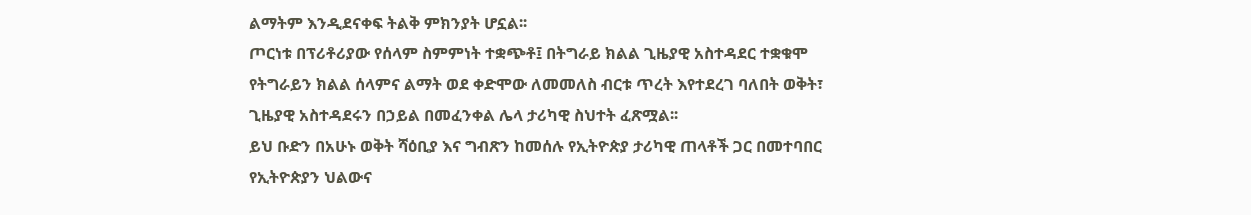ልማትም እንዲደናቀፍ ትልቅ ምክንያት ሆኗል፡፡
ጦርነቱ በፕሪቶሪያው የሰላም ስምምነት ተቋጭቶ፤ በትግራይ ክልል ጊዜያዊ አስተዳደር ተቋቁሞ የትግራይን ክልል ሰላምና ልማት ወደ ቀድሞው ለመመለስ ብርቱ ጥረት እየተደረገ ባለበት ወቅት፣ ጊዜያዊ አስተዳደሩን በኃይል በመፈንቀል ሌላ ታሪካዊ ስህተት ፈጽሟል፡፡
ይህ ቡድን በአሁኑ ወቅት ሻዕቢያ እና ግብጽን ከመሰሉ የኢትዮጵያ ታሪካዊ ጠላቶች ጋር በመተባበር የኢትዮጵያን ህልውና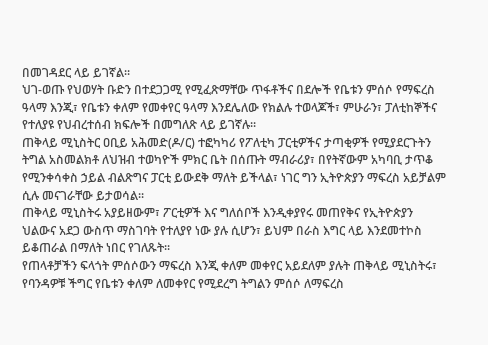በመገዳደር ላይ ይገኛል፡፡
ህገ-ወጡ የህወሃት ቡድን በተደጋጋሚ የሚፈጽማቸው ጥፋቶችና በደሎች የቤቱን ምሰሶ የማፍረስ ዓላማ እንጂ፣ የቤቱን ቀለም የመቀየር ዓላማ እንደሌለው የክልሉ ተወላጆች፣ ምሁራን፣ ፓለቲከኞችና የተለያዩ የህብረተሰብ ክፍሎች በመግለጽ ላይ ይገኛሉ፡፡
ጠቅላይ ሚኒስትር ዐቢይ አሕመድ(ዶ/ር) ተፎካካሪ የፖለቲካ ፓርቲዎችና ታጣቂዎች የሚያደርጉትን ትግል አስመልክቶ ለህዝብ ተወካዮች ምክር ቤት በሰጡት ማብራሪያ፣ በየትኛውም አካባቢ ታጥቆ የሚንቀሳቀስ ኃይል ብልጽግና ፓርቲ ይውደቅ ማለት ይችላል፣ ነገር ግን ኢትዮጵያን ማፍረስ አይቻልም ሲሉ መናገራቸው ይታወሳል፡፡
ጠቅላይ ሚኒስትሩ አያይዘውም፣ ፖርቲዎች እና ግለሰቦች እንዲቀያየሩ መጠየቅና የኢትዮጵያን ህልውና አደጋ ውስጥ ማስገባት የተለያየ ነው ያሉ ሲሆን፣ ይህም በራስ እግር ላይ እንደመተኮስ ይቆጠራል በማለት ነበር የገለጹት፡፡
የጠላቶቻችን ፍላጎት ምሰሶውን ማፍረስ እንጂ ቀለም መቀየር አይደለም ያሉት ጠቅላይ ሚኒስትሩ፣ የባንዳዎቹ ችግር የቤቱን ቀለም ለመቀየር የሚደረግ ትግልን ምሰሶ ለማፍረስ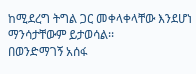ከሚደረግ ትግል ጋር መቀላቀላቸው እንደሆነ ማንሳታቸውም ይታወሳል፡፡
በወንድማገኝ አሰፋ